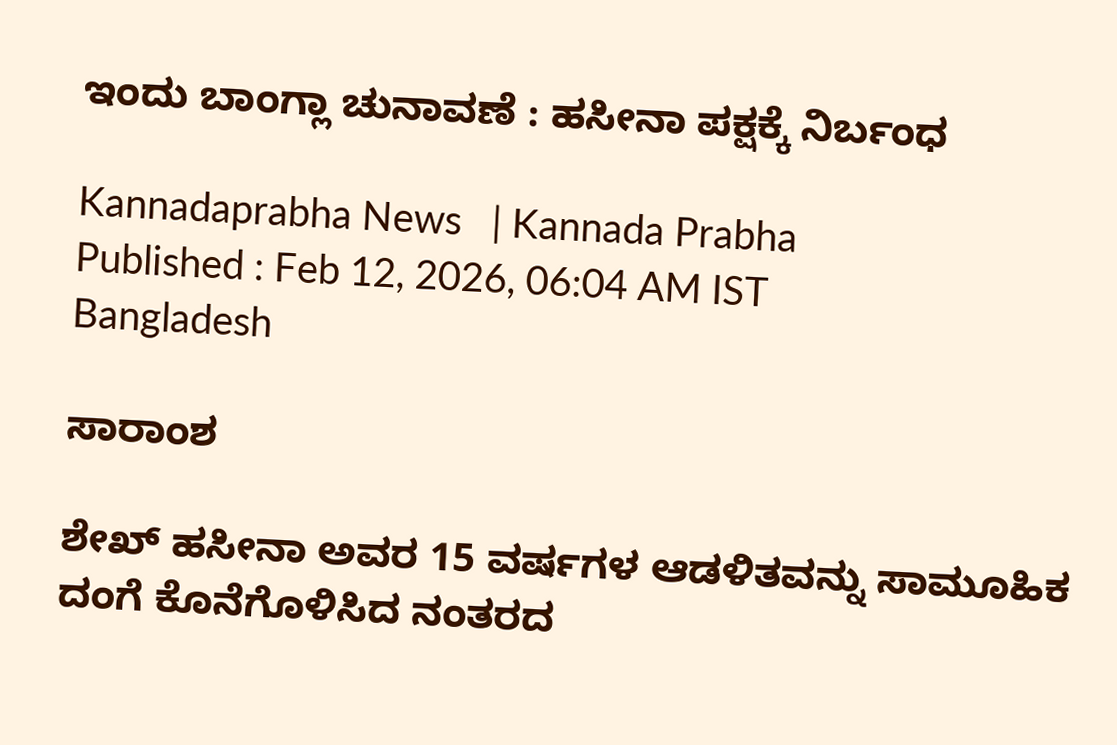ಇಂದು ಬಾಂಗ್ಲಾ ಚುನಾವಣೆ : ಹಸೀನಾ ಪಕ್ಷಕ್ಕೆ ನಿರ್ಬಂಧ

Kannadaprabha News   | Kannada Prabha
Published : Feb 12, 2026, 06:04 AM IST
Bangladesh

ಸಾರಾಂಶ

ಶೇಖ್ ಹಸೀನಾ ಅವರ 15 ವರ್ಷಗಳ ಆಡಳಿತವನ್ನು ಸಾಮೂಹಿಕ ದಂಗೆ ಕೊನೆಗೊಳಿಸಿದ ನಂತರದ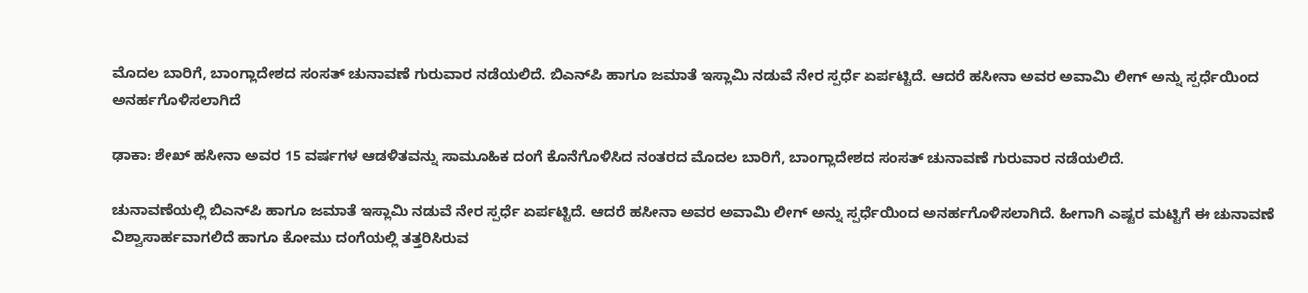ಮೊದಲ ಬಾರಿಗೆ, ಬಾಂಗ್ಲಾದೇಶದ ಸಂಸತ್‌ ಚುನಾವಣೆ ಗುರುವಾರ ನಡೆಯಲಿದೆ. ಬಿಎನ್‌ಪಿ ಹಾಗೂ ಜಮಾತೆ ಇಸ್ಲಾಮಿ ನಡುವೆ ನೇರ ಸ್ಪರ್ಧೆ ಏರ್ಪಟ್ಟಿದೆ. ಆದರೆ ಹಸೀನಾ ಅವರ ಅವಾಮಿ ಲೀಗ್‌ ಅನ್ನು ಸ್ಪರ್ಧೆಯಿಂದ ಅನರ್ಹಗೊಳಿಸಲಾಗಿದೆ

ಢಾಕಾ: ಶೇಖ್ ಹಸೀನಾ ಅವರ 15 ವರ್ಷಗಳ ಆಡಳಿತವನ್ನು ಸಾಮೂಹಿಕ ದಂಗೆ ಕೊನೆಗೊಳಿಸಿದ ನಂತರದ ಮೊದಲ ಬಾರಿಗೆ, ಬಾಂಗ್ಲಾದೇಶದ ಸಂಸತ್‌ ಚುನಾವಣೆ ಗುರುವಾರ ನಡೆಯಲಿದೆ.

ಚುನಾವಣೆಯಲ್ಲಿ ಬಿಎನ್‌ಪಿ ಹಾಗೂ ಜಮಾತೆ ಇಸ್ಲಾಮಿ ನಡುವೆ ನೇರ ಸ್ಪರ್ಧೆ ಏರ್ಪಟ್ಟಿದೆ. ಆದರೆ ಹಸೀನಾ ಅವರ ಅವಾಮಿ ಲೀಗ್‌ ಅನ್ನು ಸ್ಪರ್ಧೆಯಿಂದ ಅನರ್ಹಗೊಳಿಸಲಾಗಿದೆ. ಹೀಗಾಗಿ ಎಷ್ಟರ ಮಟ್ಟಿಗೆ ಈ ಚುನಾವಣೆ ವಿಶ್ವಾಸಾರ್ಹವಾಗಲಿದೆ ಹಾಗೂ ಕೋಮು ದಂಗೆಯಲ್ಲಿ ತತ್ತರಿಸಿರುವ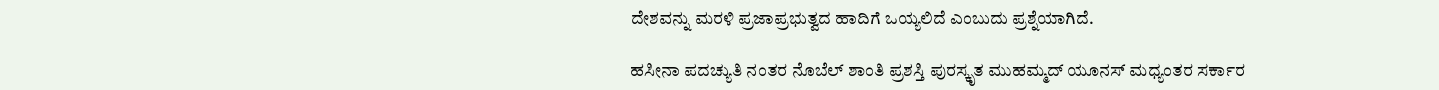ದೇಶವನ್ನು ಮರಳಿ ಪ್ರಜಾಪ್ರಭುತ್ವದ ಹಾದಿಗೆ ಒಯ್ಯಲಿದೆ ಎಂಬುದು ಪ್ರಶ್ನೆಯಾಗಿದೆ.

ಹಸೀನಾ ಪದಚ್ಯುತಿ ನಂತರ ನೊಬೆಲ್ ಶಾಂತಿ ಪ್ರಶಸ್ತಿ ಪುರಸ್ಕೃತ ಮುಹಮ್ಮದ್ ಯೂನಸ್ ಮಧ್ಯಂತರ ಸರ್ಕಾರ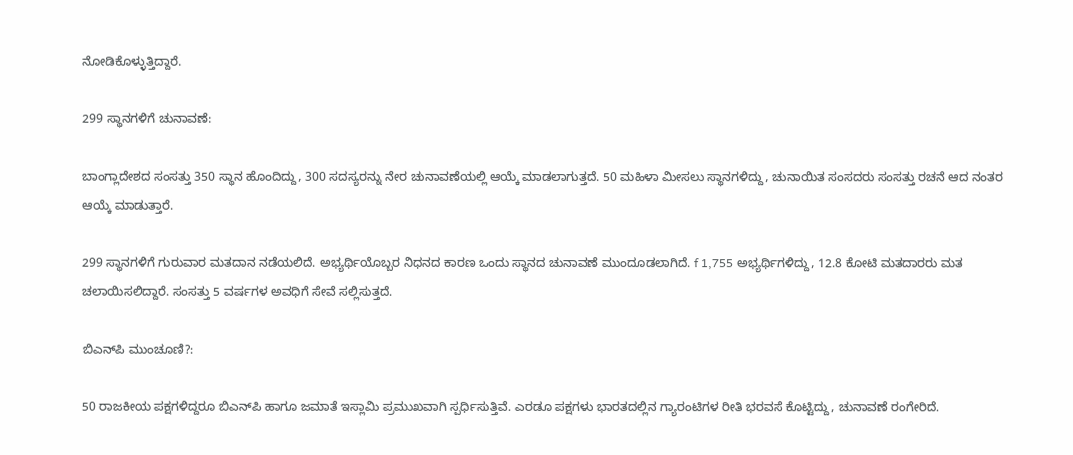ನೋಡಿಕೊಳ್ಳುತ್ತಿದ್ದಾರೆ.

299 ಸ್ಥಾನಗಳಿಗೆ ಚುನಾವಣೆ:

ಬಾಂಗ್ಲಾದೇಶದ ಸಂಸತ್ತು 350 ಸ್ಥಾನ ಹೊಂದಿದ್ದು, 300 ಸದಸ್ಯರನ್ನು ನೇರ ಚುನಾವಣೆಯಲ್ಲಿ ಆಯ್ಕೆ ಮಾಡಲಾಗುತ್ತದೆ. 50 ಮಹಿಳಾ ಮೀಸಲು ಸ್ಥಾನಗಳಿದ್ದು, ಚುನಾಯಿತ ಸಂಸದರು ಸಂಸತ್ತು ರಚನೆ ಆದ ನಂತರ ಆಯ್ಕೆ ಮಾಡುತ್ತಾರೆ.

299 ಸ್ಥಾನಗಳಿಗೆ ಗುರುವಾರ ಮತದಾನ ನಡೆಯಲಿದೆ. ಅಭ್ಯರ್ಥಿಯೊಬ್ಬರ ನಿಧನದ ಕಾರಣ ಒಂದು ಸ್ಥಾನದ ಚುನಾವಣೆ ಮುಂದೂಡಲಾಗಿದೆ. f 1,755 ಅಭ್ಯರ್ಥಿಗಳಿದ್ದು, 12.8 ಕೋಟಿ ಮತದಾರರು ಮತ ಚಲಾಯಿಸಲಿದ್ದಾರೆ. ಸಂಸತ್ತು 5 ವರ್ಷಗಳ ಅವಧಿಗೆ ಸೇವೆ ಸಲ್ಲಿಸುತ್ತದೆ.

ಬಿಎನ್‌ಪಿ ಮುಂಚೂಣಿ?:

50 ರಾಜಕೀಯ ಪಕ್ಷಗಳಿದ್ದರೂ ಬಿಎನ್‌ಪಿ ಹಾಗೂ ಜಮಾತೆ ಇಸ್ಲಾಮಿ ಪ್ರಮುಖವಾಗಿ ಸ್ಪರ್ಧಿಸುತ್ತಿವೆ. ಎರಡೂ ಪಕ್ಷಗಳು ಭಾರತದಲ್ಲಿನ ಗ್ಯಾರಂಟಿಗಳ ರೀತಿ ಭರವಸೆ ಕೊಟ್ಟಿದ್ದು, ಚುನಾವಣೆ ರಂಗೇರಿದೆ.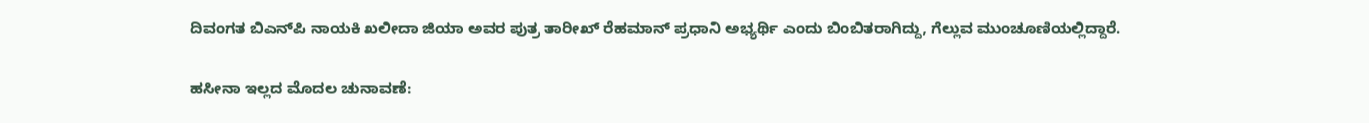ದಿವಂಗತ ಬಿಎನ್‌ಪಿ ನಾಯಕಿ ಖಲೀದಾ ಜಿಯಾ ಅವರ ಪುತ್ರ ತಾರೀಖ್‌ ರೆಹಮಾನ್‌ ಪ್ರಧಾನಿ ಅಭ್ಯರ್ಥಿ ಎಂದು ಬಿಂಬಿತರಾಗಿದ್ದು, ಗೆಲ್ಲುವ ಮುಂಚೂಣಿಯಲ್ಲಿದ್ದಾರೆ.

ಹಸೀನಾ ಇಲ್ಲದ ಮೊದಲ ಚುನಾವಣೆ: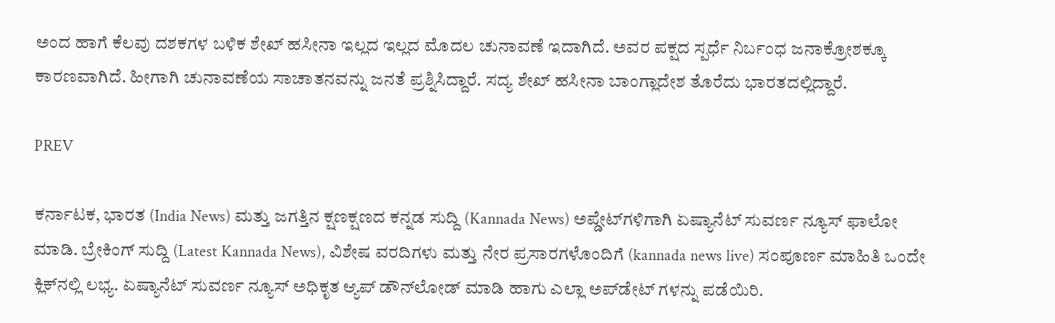ಅಂದ ಹಾಗೆ ಕೆಲವು ದಶಕಗಳ ಬಳಿಕ ಶೇಖ್‌ ಹಸೀನಾ ಇಲ್ಲದ ಇಲ್ಲದ ಮೊದಲ ಚುನಾವಣೆ ಇದಾಗಿದೆ. ಅವರ ಪಕ್ಷದ ಸ್ಪರ್ಧೆ ನಿರ್ಬಂಧ ಜನಾಕ್ರೋಶಕ್ಕೂ ಕಾರಣವಾಗಿದೆ. ಹೀಗಾಗಿ ಚುನಾವಣೆಯ ಸಾಚಾತನವನ್ನು ಜನತೆ ಪ್ರಶ್ನಿಸಿದ್ದಾರೆ. ಸದ್ಯ ಶೇಖ್‌ ಹಸೀನಾ ಬಾಂಗ್ಲಾದೇಶ ತೊರೆದು ಭಾರತದಲ್ಲಿದ್ದಾರೆ.

PREV

ಕರ್ನಾಟಕ, ಭಾರತ (India News) ಮತ್ತು ಜಗತ್ತಿನ ಕ್ಷಣಕ್ಷಣದ ಕನ್ನಡ ಸುದ್ದಿ (Kannada News) ಅಪ್ಡೇಟ್‌ಗಳಿಗಾಗಿ ಏಷ್ಯಾನೆಟ್ ಸುವರ್ಣ ನ್ಯೂಸ್‌ ಫಾಲೋ ಮಾಡಿ. ಬ್ರೇಕಿಂಗ್ ಸುದ್ದಿ (Latest Kannada News), ವಿಶೇಷ ವರದಿಗಳು ಮತ್ತು ನೇರ ಪ್ರಸಾರಗಳೊಂದಿಗೆ (kannada news live) ಸಂಪೂರ್ಣ ಮಾಹಿತಿ ಒಂದೇ ಕ್ಲಿಕ್‌ನಲ್ಲಿ ಲಭ್ಯ. ಏಷ್ಯಾನೆಟ್ ಸುವರ್ಣ ನ್ಯೂಸ್ ಅಧಿಕೃತ ಆ್ಯಪ್ ಡೌನ್‌ಲೋಡ್ ಮಾಡಿ ಹಾಗು ಎಲ್ಲಾ ಅಪ್‌ಡೇಟ್ ಗಳನ್ನು ಪಡೆಯಿರಿ.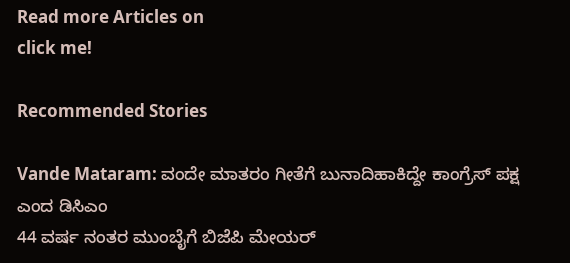Read more Articles on
click me!

Recommended Stories

Vande Mataram: ವಂದೇ ಮಾತರಂ ಗೀತೆಗೆ ಬುನಾದಿಹಾಕಿದ್ದೇ ಕಾಂಗ್ರೆಸ್‌ ಪಕ್ಷ ಎಂದ ಡಿಸಿಎಂ
44 ವರ್ಷ ನಂತರ ಮುಂಬೈಗೆ ಬಿಜೆಪಿ ಮೇಯರ್‌